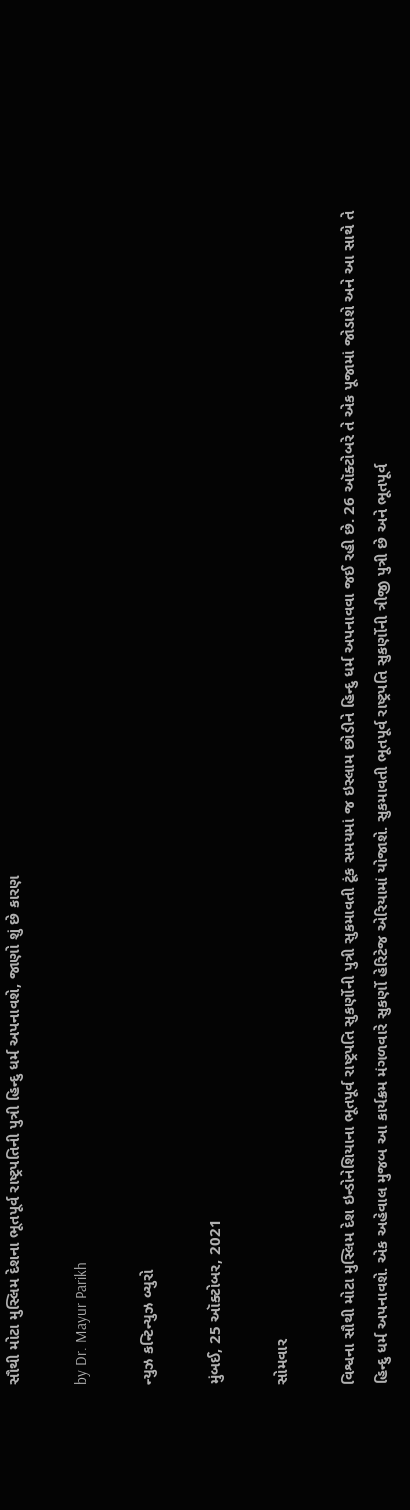સૌથી મોટા મુસ્લિમ દેશના ભૂતપૂર્વ રાષ્ટ્રપતિની પુત્રી હિન્દુ ધર્મ અપનાવશે, જાણો શું છે કારણ

by Dr. Mayur Parikh

ન્યુઝ કન્ટિન્યુઝ બ્યુરો

મુંબઈ, 25 ઑક્ટોબર, 2021

સોમવાર

વિશ્વના સૌથી મોટા મુસ્લિમ દેશ ઇન્ડોનેશિયાના ભૂતપૂર્વ રાષ્ટ્રપતિ સુકર્ણોની પુત્રી સુકમાવતી ટૂંક સમયમાં જ ઇસ્લામ છોડીને હિન્દુ ધર્મ અપનાવવા જઈ રહી છે. 26 ઑક્ટોબરે તે એક પૂજામાં જોડાશે અને આ સાથે તે હિન્દુ ધર્મ અપનાવશે. એક અહેવાલ મુજબ આ કાર્યક્રમ મંગળવારે સુકર્ણો હેરિટેજ એરિયામાં યોજાશે. સુકમાવતી ભૂતપૂર્વ રાષ્ટ્રપતિ સુકર્ણોની ત્રીજી પુત્રી છે અને ભૂતપૂર્વ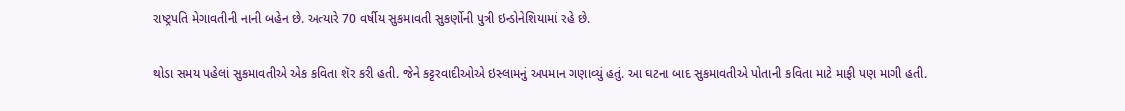રાષ્ટ્રપતિ મેગાવતીની નાની બહેન છે. અત્યારે 70 વર્ષીય સુકમાવતી સુકર્ણોની પુત્રી ઇન્ડોનેશિયામાં રહે છે.

થોડા સમય પહેલાં સુકમાવતીએ એક કવિતા શૅર કરી હતી. જેને કટ્ટરવાદીઓએ ઇસ્લામનું અપમાન ગણાવ્યું હતું. આ ઘટના બાદ સુકમાવતીએ પોતાની કવિતા માટે માફી પણ માગી હતી.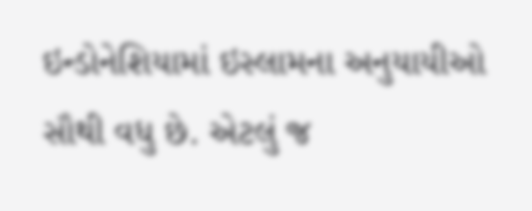ઇન્ડોનેશિયામાં ઇસ્લામના અનુયાયીઓ સૌથી વધુ છે. એટલું જ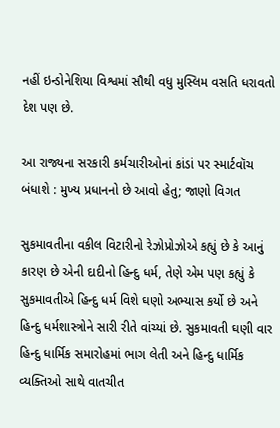નહીં ઇન્ડોનેશિયા વિશ્વમાં સૌથી વધુ મુસ્લિમ વસતિ ધરાવતો દેશ પણ છે.

આ રાજ્યના સરકારી કર્મચારીઓનાં કાંડાં પર સ્માર્ટવૉચ બંધાશે : મુખ્ય પ્રધાનનો છે આવો હેતુ; જાણો વિગત

સુકમાવતીના વકીલ વિટારીનો રેઝોપ્રોઝોએ કહ્યું છે કે આનું કારણ છે એની દાદીનો હિન્દુ ધર્મ, તેણે એમ પણ કહ્યું કે સુકમાવતીએ હિન્દુ ધર્મ વિશે ઘણો અભ્યાસ કર્યો છે અને હિન્દુ ધર્મશાસ્ત્રોને સારી રીતે વાંચ્યાં છે. સુકમાવતી ઘણી વાર હિન્દુ ધાર્મિક સમારોહમાં ભાગ લેતી અને હિન્દુ ધાર્મિક વ્યક્તિઓ સાથે વાતચીત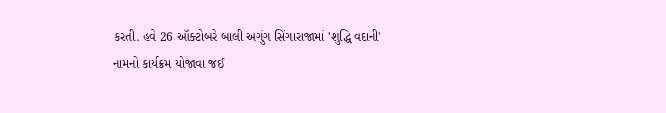કરતી. હવે 26 ઑક્ટોબરે બાલી અગુંગ સિંગારાજામાં 'શુદ્ધિ વદાની' નામનો કાર્યક્રમ યોજાવા જઈ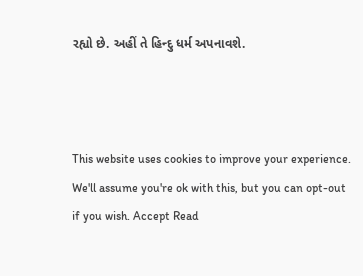રહ્યો છે. અહીં તે હિન્દુ ધર્મ અપનાવશે.



This website uses cookies to improve your experience. We'll assume you're ok with this, but you can opt-out if you wish. Accept Read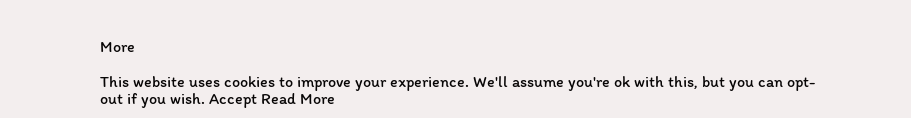More

This website uses cookies to improve your experience. We'll assume you're ok with this, but you can opt-out if you wish. Accept Read More